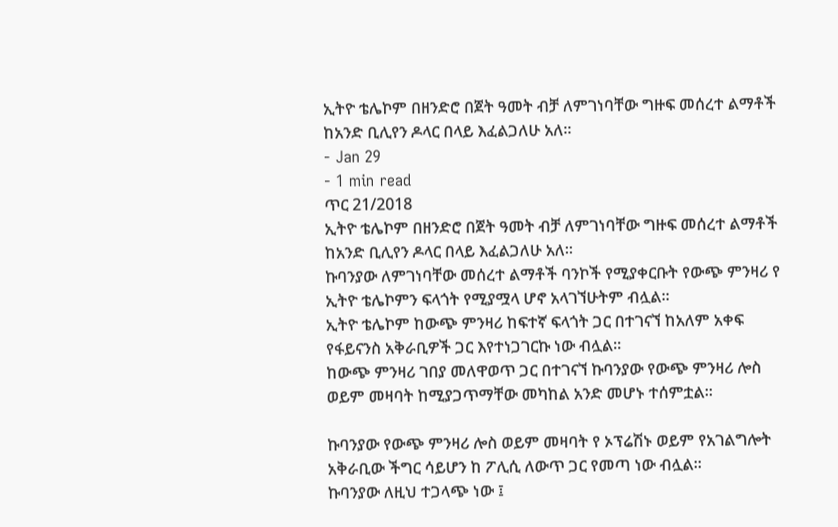ኢትዮ ቴሌኮም በዘንድሮ በጀት ዓመት ብቻ ለምገነባቸው ግዙፍ መሰረተ ልማቶች ከአንድ ቢሊየን ዶላር በላይ እፈልጋለሁ አለ።
- Jan 29
- 1 min read
ጥር 21/2018
ኢትዮ ቴሌኮም በዘንድሮ በጀት ዓመት ብቻ ለምገነባቸው ግዙፍ መሰረተ ልማቶች ከአንድ ቢሊየን ዶላር በላይ እፈልጋለሁ አለ።
ኩባንያው ለምገነባቸው መሰረተ ልማቶች ባንኮች የሚያቀርቡት የውጭ ምንዛሪ የ ኢትዮ ቴሌኮምን ፍላጎት የሚያሟላ ሆኖ አላገኘሁትም ብሏል።
ኢትዮ ቴሌኮም ከውጭ ምንዛሪ ከፍተኛ ፍላጎት ጋር በተገናኘ ከአለም አቀፍ የፋይናንስ አቅራቢዎች ጋር እየተነጋገርኩ ነው ብሏል።
ከውጭ ምንዛሪ ገበያ መለዋወጥ ጋር በተገናኘ ኩባንያው የውጭ ምንዛሪ ሎስ ወይም መዛባት ከሚያጋጥማቸው መካከል አንድ መሆኑ ተሰምቷል።

ኩባንያው የውጭ ምንዛሪ ሎስ ወይም መዛባት የ ኦፕሬሽኑ ወይም የአገልግሎት አቅራቢው ችግር ሳይሆን ከ ፖሊሲ ለውጥ ጋር የመጣ ነው ብሏል።
ኩባንያው ለዚህ ተጋላጭ ነው ፤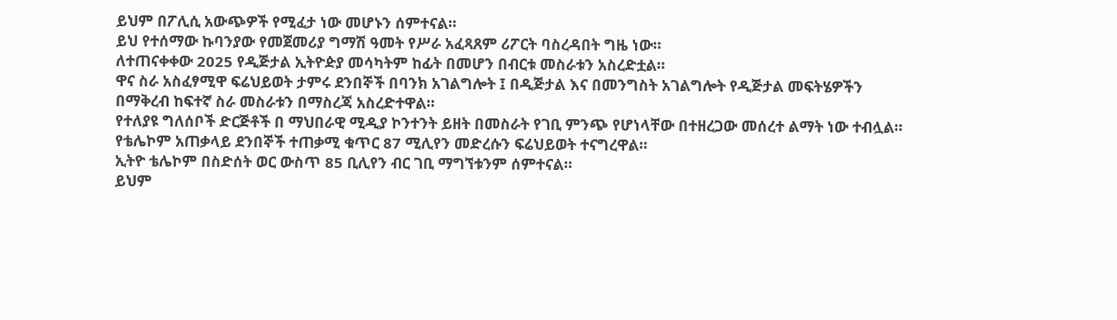ይህም በፖሊሲ አውጭዎች የሚፈታ ነው መሆኑን ሰምተናል።
ይህ የተሰማው ኩባንያው የመጀመሪያ ግማሽ ዓመት የሥራ አፈጻጸም ሪፖርት ባስረዳበት ግዜ ነው።
ለተጠናቀቀው 2025 የዲጅታል ኢትዮዽያ መሳካትም ከፊት በመሆን በብርቱ መስራቱን አስረድቷል።
ዋና ስራ አስፈፃሚዋ ፍሬህይወት ታምሩ ደንበኞች በባንክ አገልግሎት ፤ በዲጅታል እና በመንግስት አገልግሎት የዲጅታል መፍትሄዎችን በማቅረብ ከፍተኛ ስራ መስራቱን በማስረጃ አስረድተዋል።
የተለያዩ ግለሰቦች ድርጅቶች በ ማህበራዊ ሚዲያ ኮንተንት ይዘት በመስራት የገቢ ምንጭ የሆነላቸው በተዘረጋው መሰረተ ልማት ነው ተብሏል።
የቴሌኮም አጠቃላይ ደንበኞች ተጠቃሚ ቁጥር 87 ሚሊየን መድረሱን ፍሬህይወት ተናግረዋል።
ኢትዮ ቴሌኮም በስድሰት ወር ውስጥ 85 ቢሊየን ብር ገቢ ማግኘቱንም ሰምተናል።
ይህም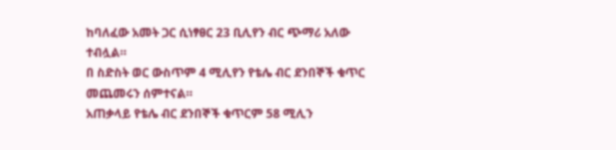ከባለፈው አመት ጋር ሲነፃፀር 23 ቢሊየን ብር ጭማሪ አለው ተብሏል።
በ ስድስት ወር ውስጥም 4 ሚሊየን የቴሌ ብር ደንበኞች ቁጥር መጨመሩን ሰምተናል።
አጠቃላይ የቴሌ ብር ደንበኞች ቁጥርም 58 ሚሊን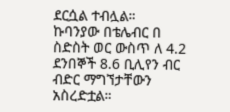ደርሷል ተብሏል።
ኩባንያው በቴሌብር በ ስድስት ወር ውስጥ ለ 4.2 ደንበኞች 8.6 ቢሊየን ብር ብድር ማግኘታቸውን አስረድቷል።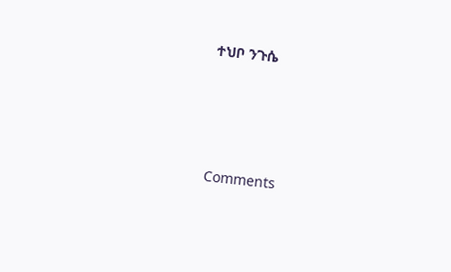ተህቦ ንጉሴ





Comments